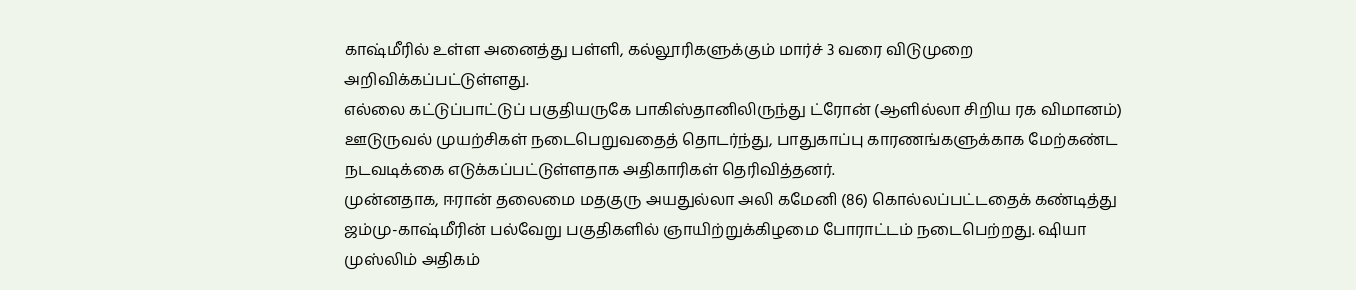காஷ்மீரில் உள்ள அனைத்து பள்ளி, கல்லூரிகளுக்கும் மார்ச் 3 வரை விடுமுறை அறிவிக்கப்பட்டுள்ளது.
எல்லை கட்டுப்பாட்டுப் பகுதியருகே பாகிஸ்தானிலிருந்து ட்ரோன் (ஆளில்லா சிறிய ரக விமானம்) ஊடுருவல் முயற்சிகள் நடைபெறுவதைத் தொடர்ந்து, பாதுகாப்பு காரணங்களுக்காக மேற்கண்ட நடவடிக்கை எடுக்கப்பட்டுள்ளதாக அதிகாரிகள் தெரிவித்தனர்.
முன்னதாக, ஈரான் தலைமை மதகுரு அயதுல்லா அலி கமேனி (86) கொல்லப்பட்டதைக் கண்டித்து ஜம்மு-காஷ்மீரின் பல்வேறு பகுதிகளில் ஞாயிற்றுக்கிழமை போராட்டம் நடைபெற்றது. ஷியா முஸ்லிம் அதிகம்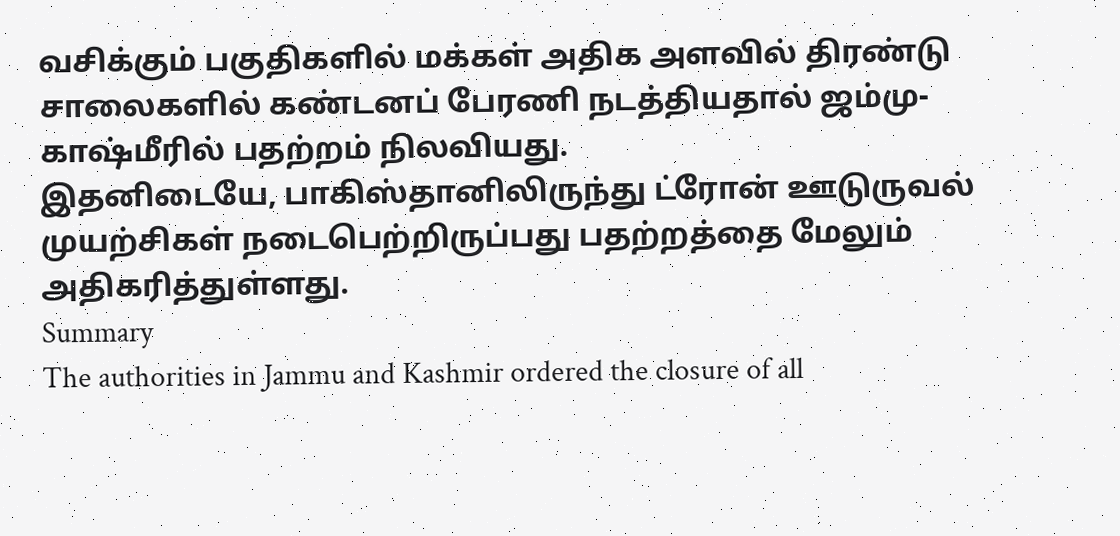வசிக்கும் பகுதிகளில் மக்கள் அதிக அளவில் திரண்டு சாலைகளில் கண்டனப் பேரணி நடத்தியதால் ஜம்மு-காஷ்மீரில் பதற்றம் நிலவியது.
இதனிடையே, பாகிஸ்தானிலிருந்து ட்ரோன் ஊடுருவல் முயற்சிகள் நடைபெற்றிருப்பது பதற்றத்தை மேலும் அதிகரித்துள்ளது.
Summary
The authorities in Jammu and Kashmir ordered the closure of all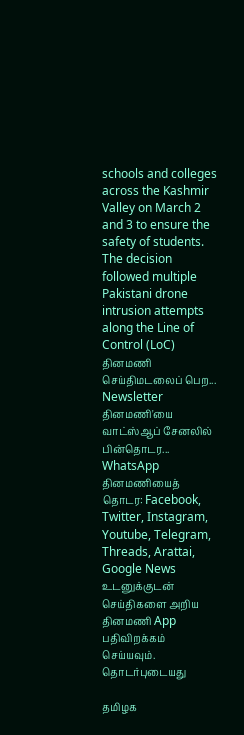schools and colleges across the Kashmir Valley on March 2 and 3 to ensure the safety of students. The decision followed multiple Pakistani drone intrusion attempts along the Line of Control (LoC)
தினமணி செய்திமடலைப் பெற... Newsletter
தினமணி'யை வாட்ஸ்ஆப் சேனலில் பின்தொடர... WhatsApp
தினமணியைத் தொடர: Facebook, Twitter, Instagram, Youtube, Telegram, Threads, Arattai, Google News
உடனுக்குடன் செய்திகளை அறிய தினமணி App பதிவிறக்கம் செய்யவும்.
தொடர்புடையது

தமிழக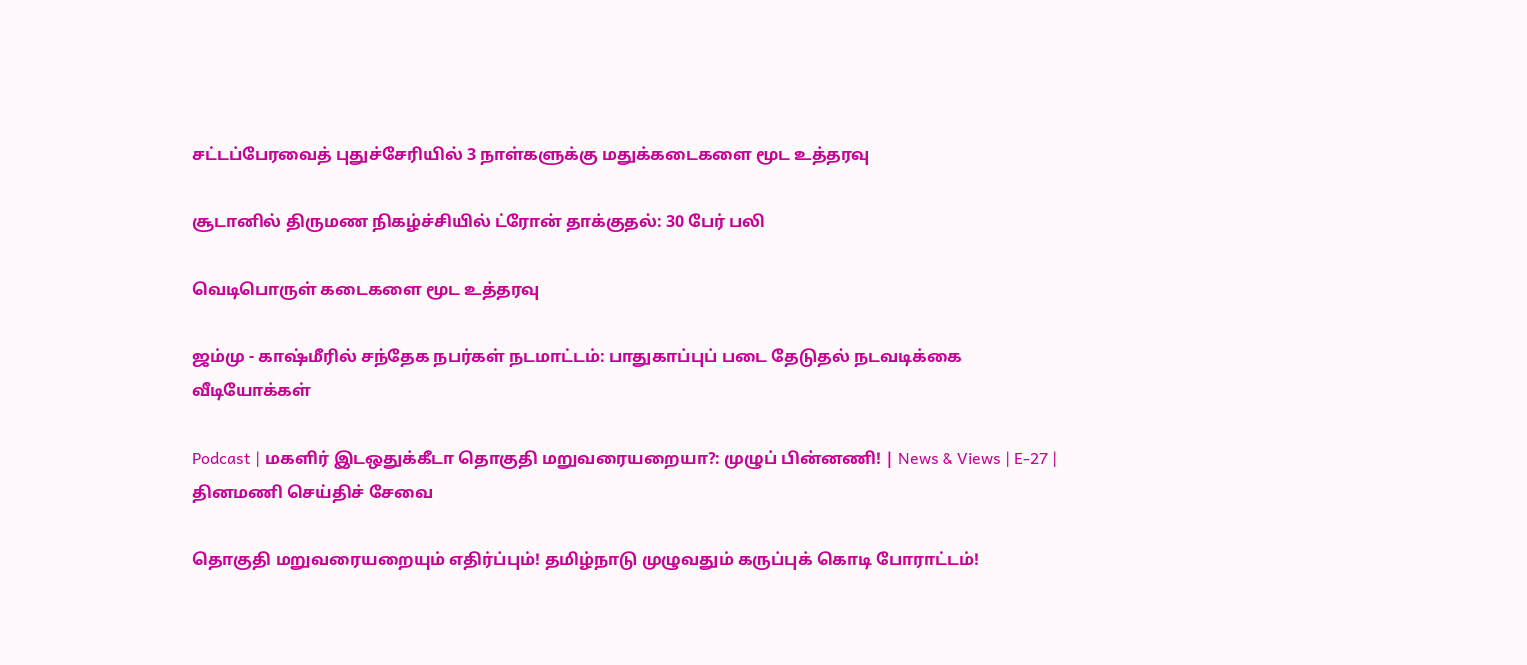சட்டப்பேரவைத் புதுச்சேரியில் 3 நாள்களுக்கு மதுக்கடைகளை மூட உத்தரவு

சூடானில் திருமண நிகழ்ச்சியில் ட்ரோன் தாக்குதல்: 30 பேர் பலி

வெடிபொருள் கடைகளை மூட உத்தரவு

ஜம்மு - காஷ்மீரில் சந்தேக நபர்கள் நடமாட்டம்: பாதுகாப்புப் படை தேடுதல் நடவடிக்கை
வீடியோக்கள்

Podcast | மகளிர் இடஒதுக்கீடா தொகுதி மறுவரையறையா?: முழுப் பின்னணி! | News & Views | E-27 |
தினமணி செய்திச் சேவை

தொகுதி மறுவரையறையும் எதிர்ப்பும்! தமிழ்நாடு முழுவதும் கருப்புக் கொடி போராட்டம்!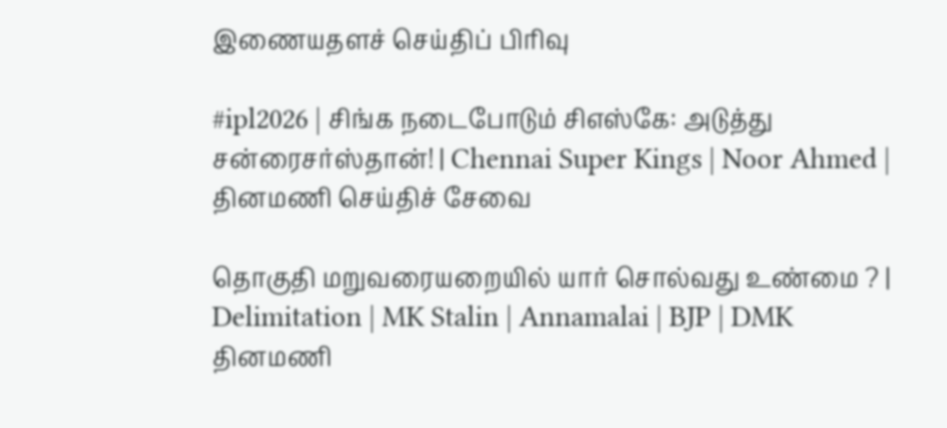இணையதளச் செய்திப் பிரிவு

#ipl2026 | சிங்க நடைபோடும் சிஎஸ்கே: அடுத்து சன்ரைசர்ஸ்தான்! | Chennai Super Kings | Noor Ahmed |
தினமணி செய்திச் சேவை

தொகுதி மறுவரையறையில் யார் சொல்வது உண்மை ? | Delimitation | MK Stalin | Annamalai | BJP | DMK
தினமணி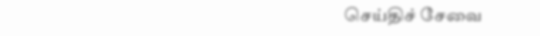செய்திச் சேவை